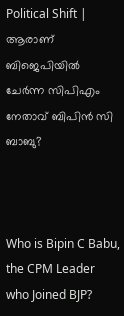Political Shift | ആരാണ് ബിജെപിയിൽ ചേർന്ന സിപിഎം നേതാവ് ബിപിൻ സി ബാബു?



Who is Bipin C Babu, the CPM Leader who Joined BJP?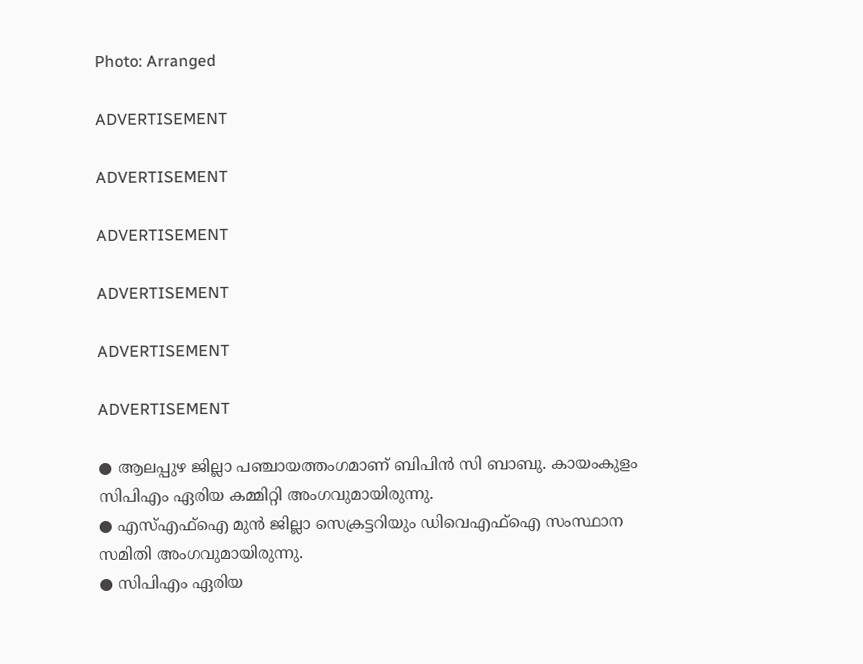Photo: Arranged

ADVERTISEMENT

ADVERTISEMENT

ADVERTISEMENT

ADVERTISEMENT

ADVERTISEMENT

ADVERTISEMENT

● ആലപ്പുഴ ജില്ലാ പഞ്ചായത്തംഗമാണ് ബിപിന്‍ സി ബാബു. കായംകുളം സിപിഎം ഏരിയ കമ്മിറ്റി അംഗവുമായിരുന്നു.
● എസ്എഫ്ഐ മുൻ ജില്ലാ സെക്രട്ടറിയും ഡിവെഎഫ്ഐ സംസ്ഥാന സമിതി അംഗവുമായിരുന്നു.
● സിപിഎം ഏരിയ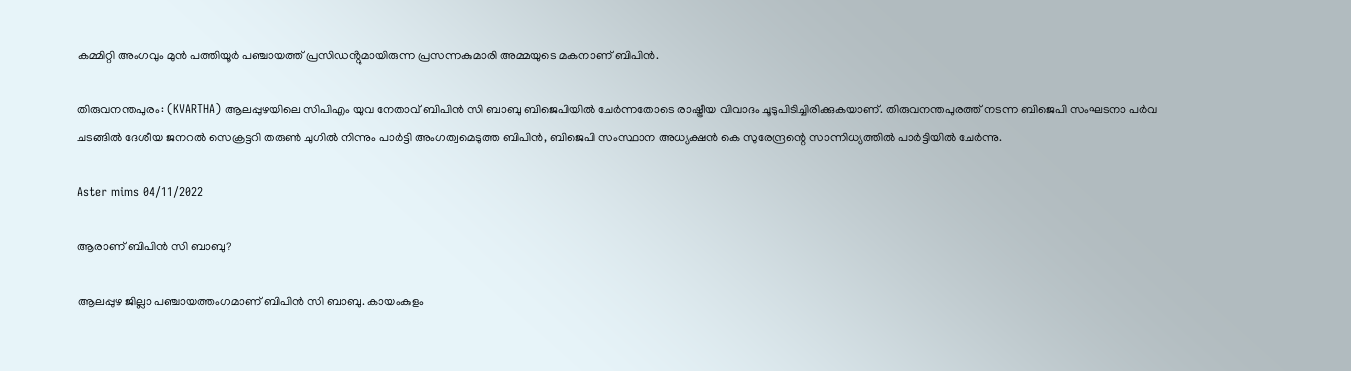കമ്മിറ്റി അംഗവും മുൻ പത്തിയൂർ പഞ്ചായത്ത് പ്രസിഡൻ്റുമായിരുന്ന പ്രസന്നകുമാരി അമ്മയുടെ മകനാണ് ബിപിൻ.

തിരുവനന്തപുരം: (KVARTHA) ആലപ്പുഴയിലെ സിപിഎം യുവ നേതാവ്‌ ബിപിൻ സി ബാബു ബിജെപിയിൽ ചേർന്നതോടെ രാഷ്ട്രീയ വിവാദം ചൂടുപിടിച്ചിരിക്കുകയാണ്. തിരുവനന്തപുരത്ത് നടന്ന ബിജെപി സംഘടനാ പർവ ചടങ്ങിൽ ദേശീയ ജനറൽ സെക്രട്ടറി തരുൺ ചുഗിൽ നിന്നും പാർട്ടി അംഗത്വമെടുത്ത ബിപിൻ, ബിജെപി സംസ്ഥാന അധ്യക്ഷൻ കെ സുരേന്ദ്രന്റെ സാന്നിധ്യത്തിൽ പാർട്ടിയിൽ ചേർന്നു.

Aster mims 04/11/2022

ആരാണ് ബിപിന്‍ സി ബാബു?

ആലപ്പുഴ ജില്ലാ പഞ്ചായത്തംഗമാണ് ബിപിന്‍ സി ബാബു. കായംകുളം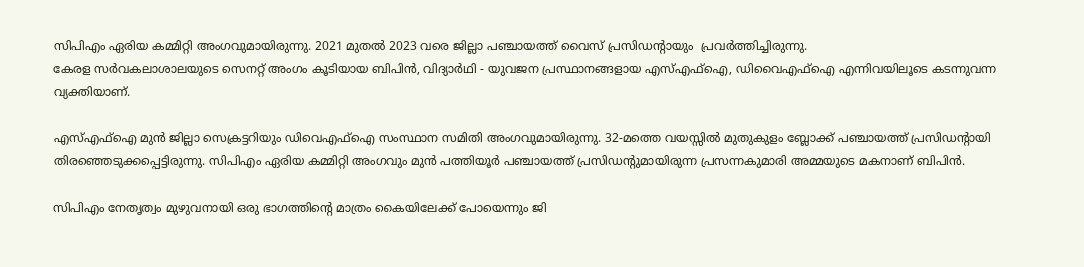സിപിഎം ഏരിയ കമ്മിറ്റി അംഗവുമായിരുന്നു. 2021 മുതല്‍ 2023 വരെ ജില്ലാ പഞ്ചായത്ത് വൈസ് പ്രസിഡന്റായും  പ്രവര്‍ത്തിച്ചിരുന്നു.
കേരള സർവകലാശാലയുടെ സെനറ്റ് അംഗം കൂടിയായ ബിപിൻ, വിദ്യാർഥി - യുവജന പ്രസ്ഥാനങ്ങളായ എസ്‌എഫ്‌ഐ, ഡിവൈഎഫ്‌ഐ എന്നിവയിലൂടെ കടന്നുവന്ന വ്യക്തിയാണ്.

എസ്എഫ്ഐ മുൻ ജില്ലാ സെക്രട്ടറിയും ഡിവെഎഫ്ഐ സംസ്ഥാന സമിതി അംഗവുമായിരുന്നു. 32-മത്തെ വയസ്സിൽ മുതുകുളം ബ്ലോക്ക് പഞ്ചായത്ത് പ്രസിഡൻ്റായി തിരഞ്ഞെടുക്കപ്പെട്ടിരുന്നു. സിപിഎം ഏരിയ കമ്മിറ്റി അംഗവും മുൻ പത്തിയൂർ പഞ്ചായത്ത് പ്രസിഡൻ്റുമായിരുന്ന പ്രസന്നകുമാരി അമ്മയുടെ മകനാണ് ബിപിൻ.

സിപിഎം നേതൃത്വം മുഴുവനായി ഒരു ഭാഗത്തിന്റെ മാത്രം കൈയിലേക്ക് പോയെന്നും ജി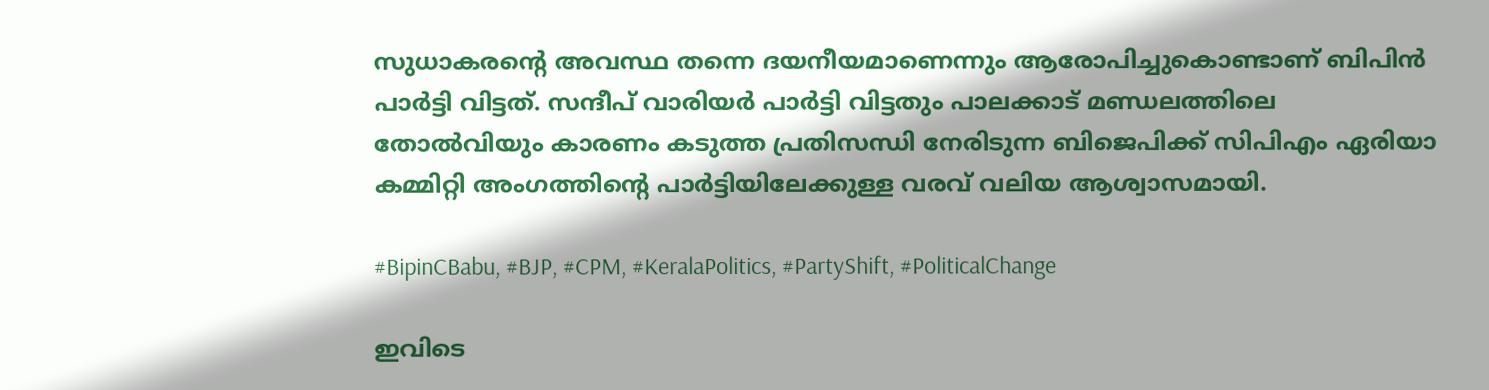സുധാകരന്റെ അവസ്ഥ തന്നെ ദയനീയമാണെന്നും ആരോപിച്ചുകൊണ്ടാണ് ബിപിന്‍ പാര്‍ട്ടി വിട്ടത്. സന്ദീപ് വാരിയര്‍ പാര്‍ട്ടി വിട്ടതും പാലക്കാട് മണ്ഡലത്തിലെ തോല്‍വിയും കാരണം കടുത്ത പ്രതിസന്ധി നേരിടുന്ന ബിജെപിക്ക് സിപിഎം ഏരിയാ കമ്മിറ്റി അംഗത്തിന്റെ പാര്‍ട്ടിയിലേക്കുള്ള വരവ് വലിയ ആശ്വാസമായി.

#BipinCBabu, #BJP, #CPM, #KeralaPolitics, #PartyShift, #PoliticalChange

ഇവിടെ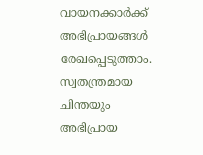വായനക്കാർക്ക് അഭിപ്രായങ്ങൾ രേഖപ്പെടുത്താം. സ്വതന്ത്രമായ ചിന്തയും അഭിപ്രായ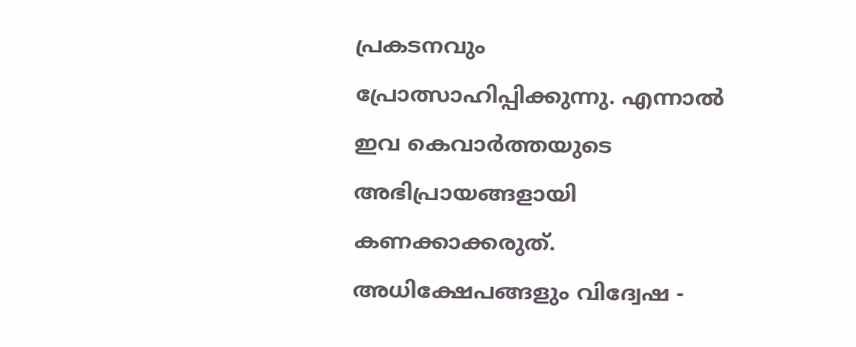പ്രകടനവും പ്രോത്സാഹിപ്പിക്കുന്നു. എന്നാൽ ഇവ കെവാർത്തയുടെ അഭിപ്രായങ്ങളായി കണക്കാക്കരുത്. അധിക്ഷേപങ്ങളും വിദ്വേഷ -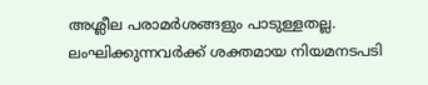അശ്ലീല പരാമർശങ്ങളും പാടുള്ളതല്ല. ലംഘിക്കുന്നവർക്ക് ശക്തമായ നിയമനടപടി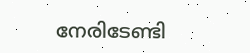നേരിടേണ്ടി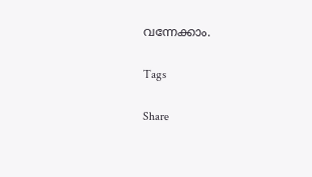വന്നേക്കാം.

Tags

Share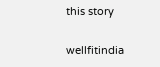this story

wellfitindia